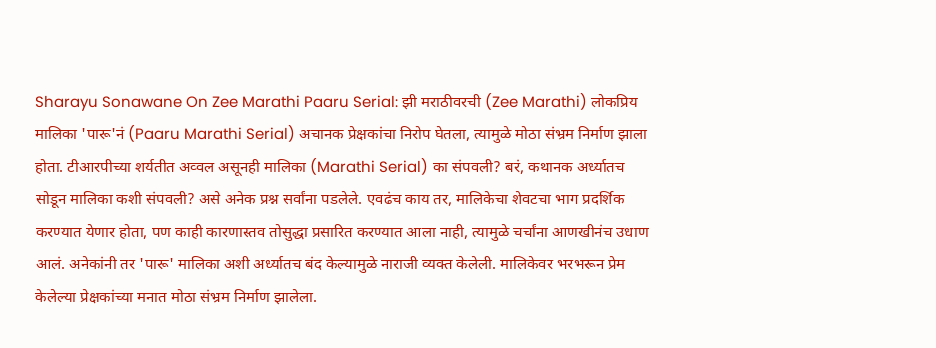Sharayu Sonawane On Zee Marathi Paaru Serial: झी मराठीवरची (Zee Marathi) लोकप्रिय मालिका 'पारू'नं (Paaru Marathi Serial) अचानक प्रेक्षकांचा निरोप घेतला, त्यामुळे मोठा संभ्रम निर्माण झाला होता. टीआरपीच्या शर्यतीत अव्वल असूनही मालिका (Marathi Serial) का संपवली? बरं, कथानक अर्ध्यातच सोडून मालिका कशी संपवली? असे अनेक प्रश्न सर्वांना पडलेले. एवढंच काय तर, मालिकेचा शेवटचा भाग प्रदर्शिक करण्यात येणार होता, पण काही कारणास्तव तोसुद्धा प्रसारित करण्यात आला नाही, त्यामुळे चर्चांना आणखीनंच उधाण आलं. अनेकांनी तर 'पारू' मालिका अशी अर्ध्यातच बंद केल्यामुळे नाराजी व्यक्त केलेली. मालिकेवर भरभरून प्रेम केलेल्या प्रेक्षकांच्या मनात मोठा संभ्रम निर्माण झालेला.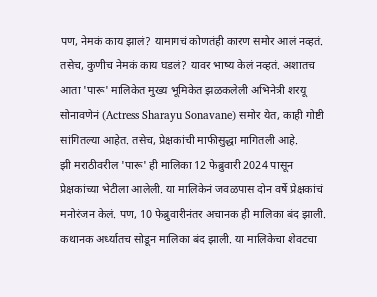पण, नेमकं काय झालं? यामागचं कोणतंही कारण समोर आलं नव्हतं. तसेच, कुणीच नेमकं काय घडलं? यावर भाष्य केलं नव्हतं. अशातच आता 'पारू' मालिकेत मुख्य भूमिकेत झळकलेली अभिनेत्री शरयू सोनावणेनं (Actress Sharayu Sonavane) समोर येत, काही गोष्टी सांगितल्या आहेत. तसेच, प्रेक्षकांची माफीसुद्धा मागितली आहे.
झी मराठीवरील 'पारू' ही मालिका 12 फेब्रुवारी 2024 पासून प्रेक्षकांच्या भेटीला आलेली. या मालिकेनं जवळपास दोन वर्षे प्रेक्षकांचं मनोरंजन केलं. पण, 10 फेब्रुवारीनंतर अचानक ही मालिका बंद झाली. कथानक अर्ध्यातच सोडून मालिका बंद झाली. या मालिकेचा शेवटचा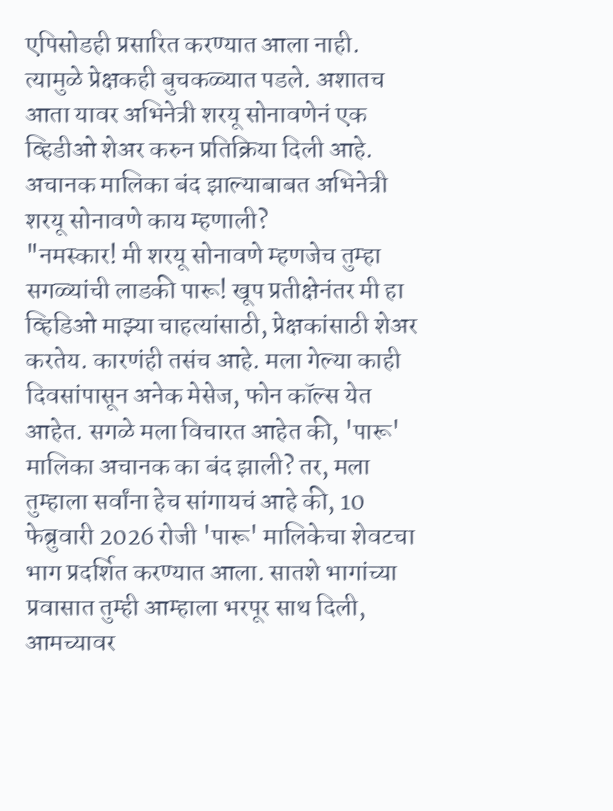एपिसोडही प्रसारित करण्यात आला नाही. त्यामुळे प्रेक्षकही बुचकळ्यात पडले. अशातच आता यावर अभिनेत्री शरयू सोनावणेनं एक व्हिडीओ शेअर करुन प्रतिक्रिया दिली आहे.
अचानक मालिका बंद झाल्याबाबत अभिनेत्री शरयू सोनावणे काय म्हणाली?
"नमस्कार! मी शरयू सोनावणे म्हणजेच तुम्हा सगळ्यांची लाडकी पारू! खूप प्रतीक्षेनंतर मी हा व्हिडिओ माझ्या चाहत्यांसाठी, प्रेक्षकांसाठी शेअर करतेय. कारणंही तसंच आहे. मला गेल्या काही दिवसांपासून अनेक मेसेज, फोन कॉल्स येत आहेत. सगळे मला विचारत आहेत की, 'पारू' मालिका अचानक का बंद झाली? तर, मला तुम्हाला सर्वांना हेच सांगायचं आहे की, 10 फेब्रुवारी 2026 रोजी 'पारू' मालिकेचा शेवटचा भाग प्रदर्शित करण्यात आला. सातशे भागांच्या प्रवासात तुम्ही आम्हाला भरपूर साथ दिली, आमच्यावर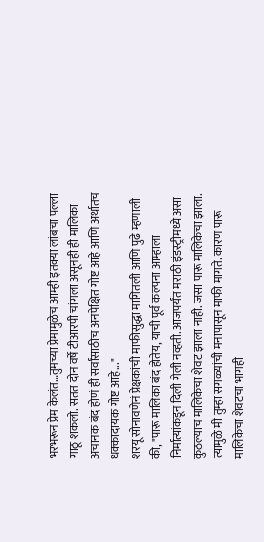भरभरून प्रेम केलंत…तुमच्या प्रेमामुळेच आम्ही इतक्या लांबचा पल्ला गाठू शकलो. सतत दोन वर्षे टीआरपी चांगला असूनही ही मालिका अचानक बंद होणं ही सर्वांसाठीच अनपेक्षित गोष्ट आहे आणि अर्थातच धक्कादायक गोष्ट आहे..."
शरयू सोनावणेनं प्रेक्षकांची माफीसुद्धा मागितली आणि पुढे म्हणाली की, "पारू मालिका बंद होतेय, याची पूर्व कल्पना आम्हाला निर्मात्यांकडून दिली गेली नव्हती. आजपर्यंत मराठी इंडस्ट्रीमध्ये असा कुठल्याच मालिकेचा शेवट झाला नाही. जसा पारू मालिकेचा झाला. त्यामुळे मी तुम्हा सगळ्यांची मनापासून माफी मागते. कारण पारू मालिकेचा शेवटचा भागही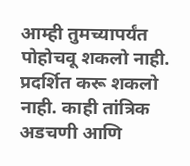आम्ही तुमच्यापर्यंत पोहोचवू शकलो नाही. प्रदर्शित करू शकलो नाही. काही तांत्रिक अडचणी आणि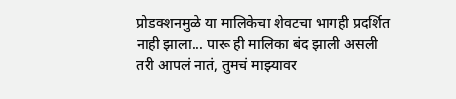प्रोडक्शनमुळे या मालिकेचा शेवटचा भागही प्रदर्शित नाही झाला... पारू ही मालिका बंद झाली असली तरी आपलं नातं, तुमचं माझ्यावर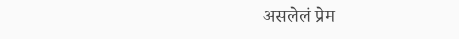असलेलं प्रेम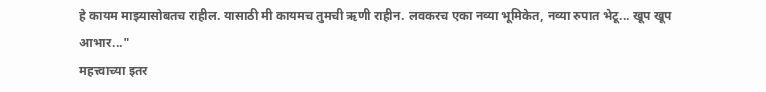हे कायम माझ्यासोबतच राहील. यासाठी मी कायमच तुमची ऋणी राहीन. लवकरच एका नव्या भूमिकेत, नव्या रुपात भेटू... खूप खूप आभार..."
महत्त्वाच्या इतर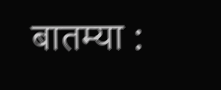बातम्या :